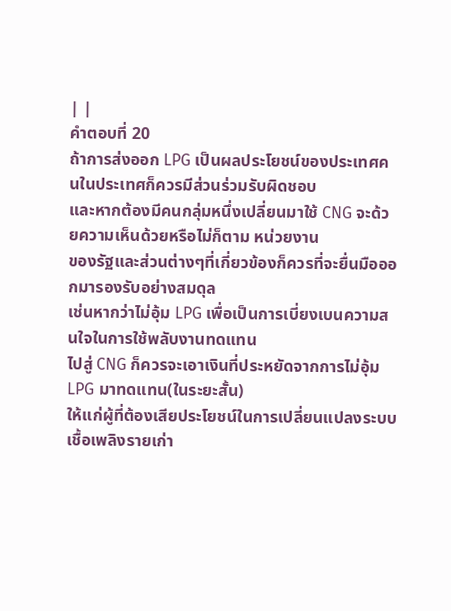| |
คำตอบที่ 20
ถ้าการส่งออก LPG เป็นผลประโยชน์ของประเทศคนในประเทศก็ควรมีส่วนร่วมรับผิดชอบ
และหากต้องมีคนกลุ่มหนึ่งเปลี่ยนมาใช้ CNG จะด้วยความเห็นด้วยหรือไม่ก็ตาม หน่วยงาน
ของรัฐและส่วนต่างๆที่เกี่ยวข้องก็ควรที่จะยื่นมือออกมารองรับอย่างสมดุล
เช่นหากว่าไม่อุ้ม LPG เพื่อเป็นการเบี่ยงเบนความสนใจในการใช้พลับงานทดแทน
ไปสู่ CNG ก็ควรจะเอาเงินที่ประหยัดจากการไม่อุ้ม LPG มาทดแทน(ในระยะสั้น)
ให้แก่ผู้ที่ต้องเสียประโยชน์ในการเปลี่ยนแปลงระบบเชื้อเพลิงรายเก่า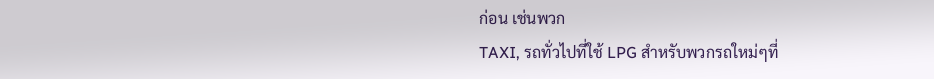ก่อน เช่นพวก
TAXI, รถทั่วไปที่ใช้ LPG สำหรับพวกรถใหม่ๆที่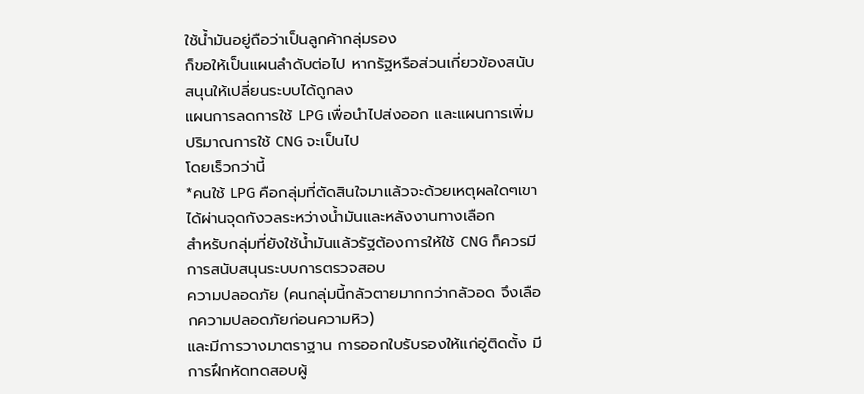ใช้น้ำมันอยู่ถือว่าเป็นลูกค้ากลุ่มรอง
ก็ขอให้เป็นแผนลำดับต่อไป หากรัฐหรือส่วนเกี่ยวข้องสนับสนุนให้เปลี่ยนระบบได้ถูกลง
แผนการลดการใช้ LPG เพื่อนำไปส่งออก และแผนการเพิ่มปริมาณการใช้ CNG จะเป็นไป
โดยเร็วกว่านี้
*คนใช้ LPG คือกลุ่มที่ตัดสินใจมาแล้วจะด้วยเหตุผลใดๆเขาได้ผ่านจุดกังวลระหว่างน้ำมันและหลังงานทางเลือก
สำหรับกลุ่มที่ยังใช้น้ำมันแล้วรัฐต้องการให้ใช้ CNG ก็ควรมีการสนับสนุนระบบการตรวจสอบ
ความปลอดภัย (คนกลุ่มนี้กลัวตายมากกว่ากลัวอด จึงเลือกความปลอดภัยก่อนความหิว)
และมีการวางมาตราฐาน การออกใบรับรองให้แก่อู่ติดตั้ง มีการฝึกหัดทดสอบผู้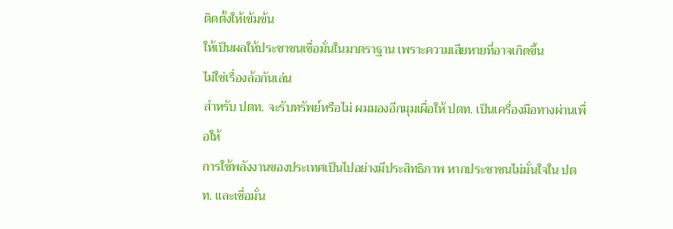ติดตั้งให้เข้มข้น
ให้เป็นผลให้ประชาชนเชื่อมั่นในมาตราฐาน เพราะความเสียหายที่อาจเกิดขึ้น
ไม่ใช่เรื่องล้อกันเล่น
สำหรับ ปตท. จะรับทรัพย์หรือไม่ ผมมองอีกมุมเผื่อให้ ปตท. เป็นเครื่องมือทางผ่านเพื่อให้
การใช้พลังงานของประเทศเป็นไปอย่างมีประสิทธิภาพ หากประชาชนไม่มั่นใจใน ปตท. และเชื่อมั่น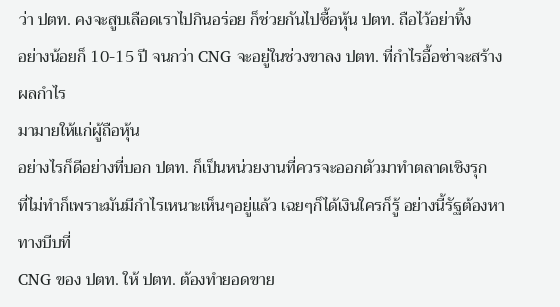ว่า ปตท. คงจะสูบเลือดเราไปกินอร่อย ก็ช่วยกันไปซื้อหุ้น ปตท. ถือไว้อย่าทิ้ง
อย่างน้อยก็ 10-15 ปี จนกว่า CNG จะอยู่ในช่วงขาลง ปตท. ที่กำไรอื้อซ่าจะสร้างผลกำไร
มามายให้แก่ผู้ถือหุ้น
อย่างไรก็ดีอย่างที่บอก ปตท. ก็เป็นหน่วยงานที่ควรจะออกตัวมาทำตลาดเชิงรุก
ที่ไม่ทำก็เพราะมันมีกำไรเหนาะเห็นๆอยู่แล้ว เฉยๆก็ได้เงินใครก็รู้ อย่างนี้รัฐต้องหาทางบีบที่
CNG ของ ปตท. ให้ ปตท. ต้องทำยอดขาย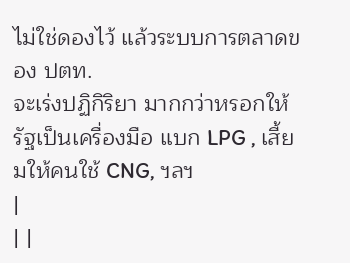ไม่ใช่ดองไว้ แล้วระบบการตลาดของ ปตท.
จะเร่งปฏิกิริยา มากกว่าหรอกให้รัฐเป็นเครื่องมือ แบก LPG , เสี้ยมให้คนใช้ CNG, ฯลฯ
|
| |